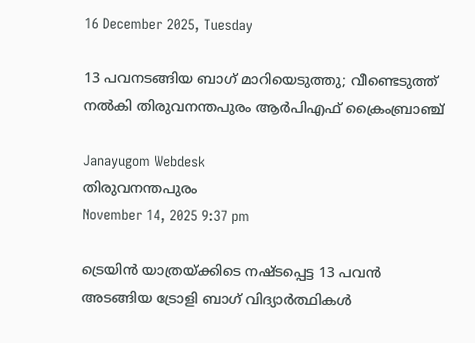16 December 2025, Tuesday

13 പവനടങ്ങിയ ബാഗ് മാറിയെടുത്തു; വീണ്ടെടുത്ത് നല്‍കി തിരുവനന്തപുരം ആര്‍പിഎഫ് ക്രൈംബ്രാഞ്ച്

Janayugom Webdesk
തിരുവനന്തപുരം
November 14, 2025 9:37 pm

ട്രെയിൻ യാത്രയ്ക്കിടെ നഷ്ടപ്പെട്ട 13 പവൻ അടങ്ങിയ ട്രോളി ബാഗ് വിദ്യാര്‍ത്ഥികള്‍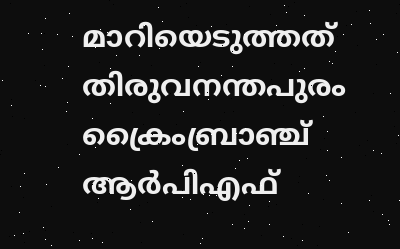മാറിയെടുത്തത് തിരുവനന്തപുരം ക്രൈംബ്രാഞ്ച് ആര്‍പിഎഫ്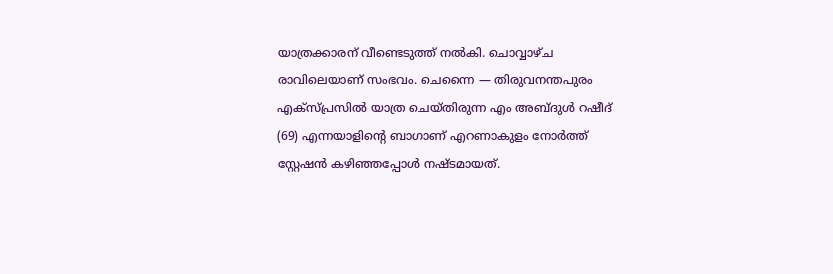യാത്രക്കാരന് വീണ്ടെടുത്ത് നല്‍കി. ചൊവ്വാഴ്ച രാവിലെയാണ് സംഭവം. ചെന്നൈ — തിരുവനന്തപുരം എക്സ്‍പ്രസില്‍ യാത്ര ചെയ്തിരുന്ന എം അബ്ദുള്‍ റഷീദ് (69) എന്നയാളിന്റെ ബാഗാണ് എറണാകുളം നോര്‍ത്ത് സ്റ്റേഷൻ കഴിഞ്ഞപ്പോള്‍ നഷ്ടമായത്.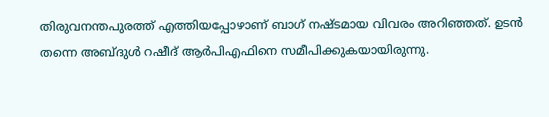തിരുവനന്തപുരത്ത് എത്തിയപ്പോഴാണ് ബാഗ് നഷ്ടമായ വിവരം അറിഞ്ഞത്. ഉടൻ തന്നെ അബ്ദുള്‍ റഷീദ് ആര്‍പിഎഫിനെ സമീപിക്കുകയായിരുന്നു.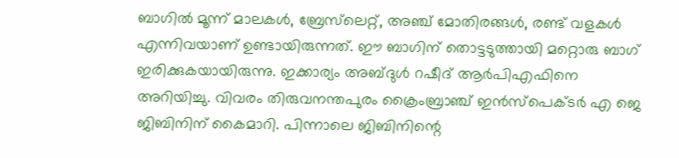ബാഗില്‍ മൂന്ന് മാലകള്‍, ബ്രേസ്‍ലെറ്റ്, അഞ്ച് മോതിരങ്ങള്‍, രണ്ട് വളകള്‍ എന്നിവയാണ് ഉണ്ടായിരുന്നത്. ഈ ബാഗിന് തൊട്ടടുത്തായി മറ്റൊരു ബാഗ് ഇരിക്കുകയായിരുന്നു. ഇക്കാര്യം അബ്ദുള്‍ റഷീദ് ആര്‍പിഎഫിനെ അറിയിച്ചു. വിവരം തിരുവനന്തപുരം ക്രൈംബ്രാഞ്ച് ഇൻസ്പെക്ടർ എ ജെ ജിബിനിന് കൈമാറി. പിന്നാലെ ജിബിനിന്റെ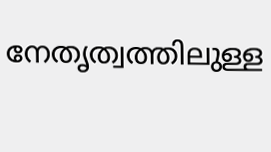നേതൃത്വത്തിലുള്ള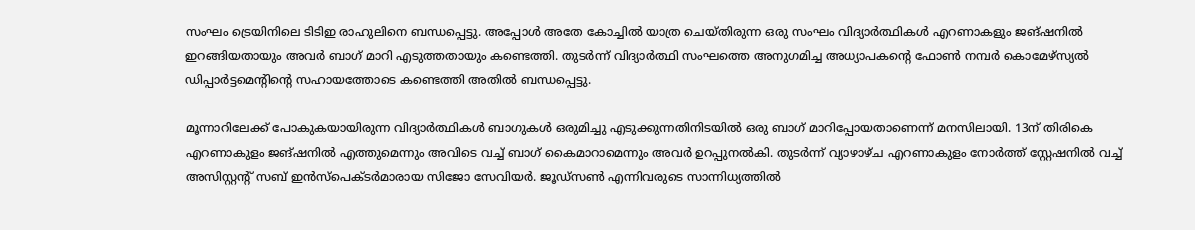സംഘം ട്രെയിനിലെ ടിടിഇ രാഹുലിനെ ബന്ധപ്പെട്ടു. അപ്പോള്‍ അതേ കോച്ചിൽ യാത്ര ചെയ്തിരുന്ന ഒരു സംഘം വിദ്യാർത്ഥികൾ എറണാകളും ജങ്ഷനിൽ ഇറങ്ങിയതായും അവർ ബാഗ് മാറി എടുത്തതായും കണ്ടെത്തി. തുടർന്ന് വിദ്യാർത്ഥി സംഘത്തെ അനുഗമിച്ച അധ്യാപകന്റെ ഫോൺ നമ്പർ കൊമേഴ്സ്യൽ ഡിപ്പാർട്ടമെന്റിന്റെ സഹായത്തോടെ കണ്ടെത്തി അതിൽ ബന്ധപ്പെട്ടു.

മൂന്നാറിലേക്ക് പോകുകയായിരുന്ന വിദ്യാർത്ഥികൾ ബാഗുകൾ ഒരുമിച്ചു എടുക്കുന്നതിനിടയിൽ ഒരു ബാഗ് മാറിപ്പോയതാണെന്ന് മനസിലായി. 13ന് തിരികെ എറണാകുളം ജങ്ഷനിൽ എത്തുമെന്നും അവിടെ വച്ച് ബാഗ് കൈമാറാമെന്നും അവര്‍ ഉറപ്പുനല്‍കി. തുടര്‍ന്ന് വ്യാഴാഴ്ച എറണാകുളം നോർത്ത് സ്റ്റേഷനിൽ വച്ച് അസിസ്റ്റന്റ് സബ് ഇൻസ്പെക്ടർമാരായ സിജോ സേവിയർ. ജൂഡ്സൺ എന്നിവരുടെ സാന്നിധ്യത്തിൽ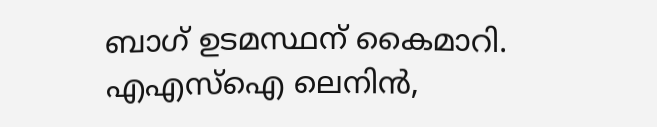ബാഗ് ഉടമസ്ഥന് കൈമാറി. എഎസ്ഐ ലെനിൻ,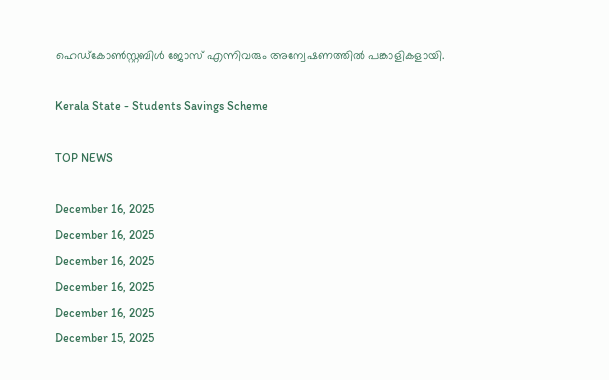ഹെഡ്കോണ്‍സ്റ്റബിള്‍ ജോസ് എന്നിവരും അന്വേഷണത്തില്‍ പങ്കാളികളായി.

Kerala State - Students Savings Scheme

TOP NEWS

December 16, 2025
December 16, 2025
December 16, 2025
December 16, 2025
December 16, 2025
December 15, 2025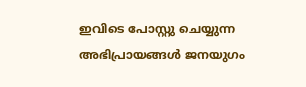ഇവിടെ പോസ്റ്റു ചെയ്യുന്ന അഭിപ്രായങ്ങള്‍ ജനയുഗം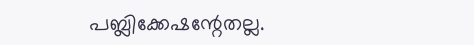പബ്ലിക്കേഷന്റേതല്ല.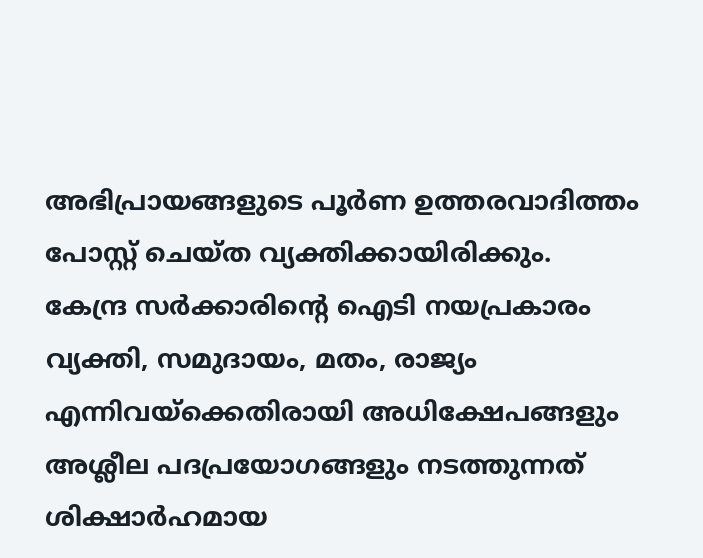അഭിപ്രായങ്ങളുടെ പൂര്‍ണ ഉത്തരവാദിത്തം പോസ്റ്റ് ചെയ്ത വ്യക്തിക്കായിരിക്കും. കേന്ദ്ര സര്‍ക്കാരിന്റെ ഐടി നയപ്രകാരം വ്യക്തി, സമുദായം, മതം, രാജ്യം എന്നിവയ്‌ക്കെതിരായി അധിക്ഷേപങ്ങളും അശ്ലീല പദപ്രയോഗങ്ങളും നടത്തുന്നത് ശിക്ഷാര്‍ഹമായ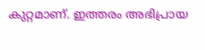കുറ്റമാണ്. ഇത്തരം അഭിപ്രായ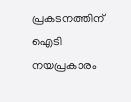പ്രകടനത്തിന് ഐടി നയപ്രകാരം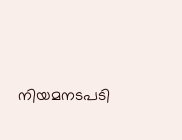നിയമനടപടി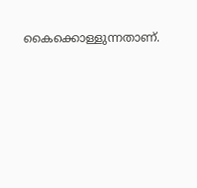കൈക്കൊള്ളുന്നതാണ്.